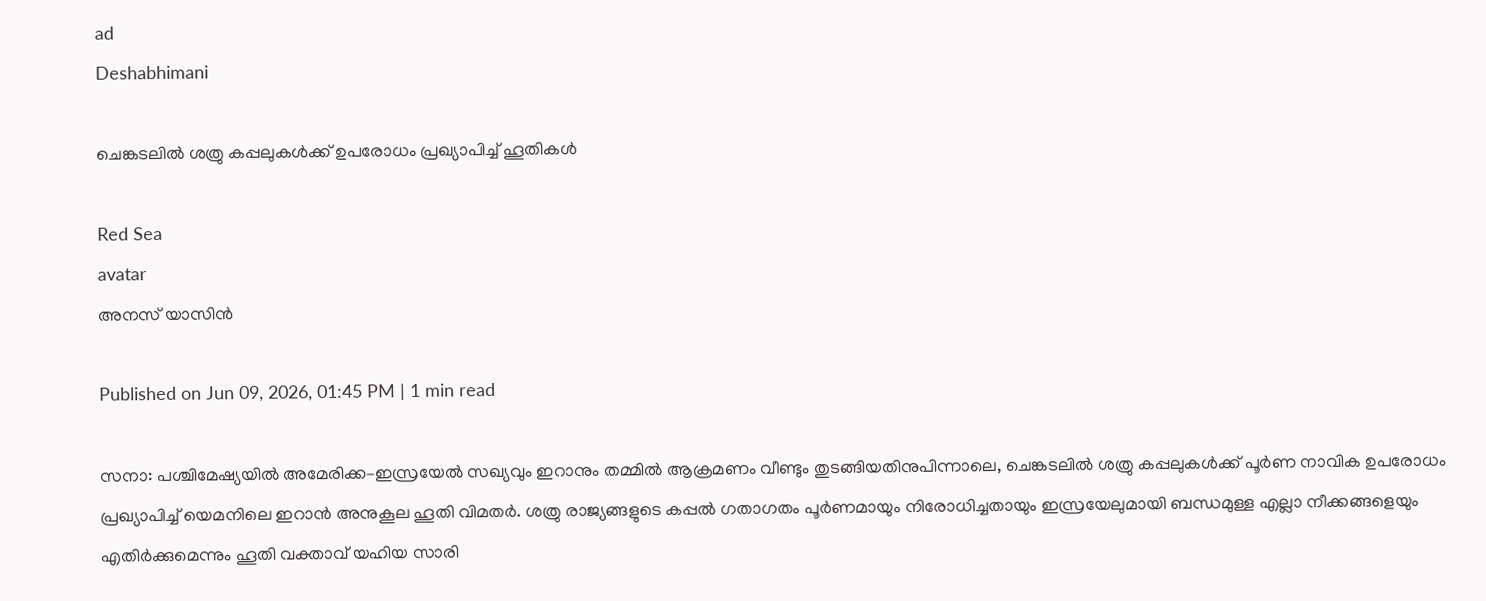ad
Deshabhimani

ചെങ്കടലില്‍ ശത്രു കപ്പലുകള്‍ക്ക് ഉപരോധം പ്രഖ്യാപിച്ച് ഹൂതികള്‍

Red Sea
avatar
അനസ് യാസിന്‍

Published on Jun 09, 2026, 01:45 PM | 1 min read

സനാ: പശ്ചിമേഷ്യയില്‍ അമേരിക്ക–ഇസ്രയേൽ സഖ്യവും ഇറാനും തമ്മില്‍ ആക്രമണം വീണ്ടും തുടങ്ങിയതിനുപിന്നാലെ, ചെങ്കടലില്‍ ശത്രു കപ്പലുകള്‍ക്ക്‌ പൂര്‍ണ നാവിക ഉപരോധം പ്രഖ്യാപിച്ച് യെമനിലെ ഇറാന്‍ അനുകൂല ഹൂതി വിമതര്‍. ശത്രു രാജ്യങ്ങളുടെ കപ്പല്‍ ഗതാഗതം പൂര്‍ണമായും നിരോധിച്ചതായും ഇസ്രയേലുമായി ബന്ധമുള്ള എല്ലാ നീക്കങ്ങളെയും എതിർക്കുമെന്നും ഹൂതി വക്താവ് യഹിയ സാരി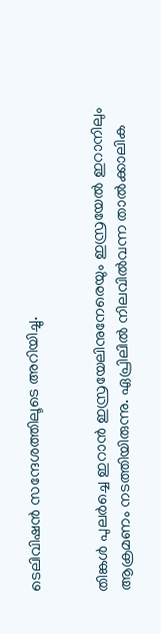ടെലിവിഷന്‍ സന്ദേശത്തിലൂടെ അറിയിച്ചു.


തിങ്കൾ പുലര്‍ച്ചെ ഇറാന്‍ ഇസ്രയേലിനുനേരെയും ഇസ്രയേല്‍ ഇറാനിലും ആക്രമണം നടത്തിയിരുന്നു. ഏപ്രിലില്‍ നിലവില്‍വന്ന താല്‍ക്കാലിക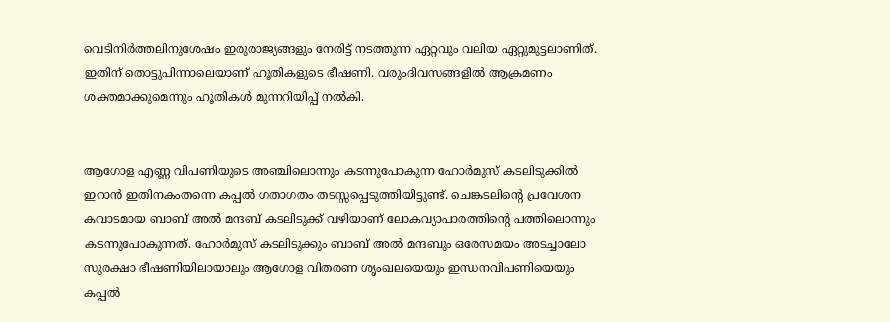വെടിനിര്‍ത്തലിനുശേഷം ഇരുരാജ്യങ്ങളും നേരിട്ട് നടത്തുന്ന ഏറ്റവും വലിയ ഏറ്റുമുട്ടലാണിത്. ഇതിന് തൊട്ടുപിന്നാലെയാണ് ഹൂതികളുടെ ഭീഷണി. വരുംദിവസങ്ങളില്‍ ആക്രമണം ശക്തമാക്കുമെന്നും ഹൂതികള്‍ മുന്നറിയിപ്പ് നല്‍കി.


ആഗോള എണ്ണ വിപണിയുടെ അഞ്ചിലൊന്നും കടന്നുപോകുന്ന ഹോര്‍മുസ് കടലിടുക്കില്‍ ഇറാന്‍ ഇതിനകംതന്നെ കപ്പല്‍ ഗതാഗതം തടസ്സപ്പെടുത്തിയിട്ടുണ്ട്. ചെങ്കടലിന്റെ പ്രവേശന കവാടമായ ബാബ് അല്‍ മന്ദബ് കടലിടുക്ക് വഴിയാണ് ലോകവ്യാപാരത്തിന്റെ പത്തിലൊന്നും കടന്നുപോകുന്നത്. ഹോര്‍മുസ് കടലിടുക്കും ബാബ് അല്‍ മന്ദബും ഒരേസമയം അടച്ചാലോ സുരക്ഷാ ഭീഷണിയിലായാലും ആഗോള വിതരണ ശൃംഖലയെയും ഇന്ധനവിപണിയെയും കപ്പല്‍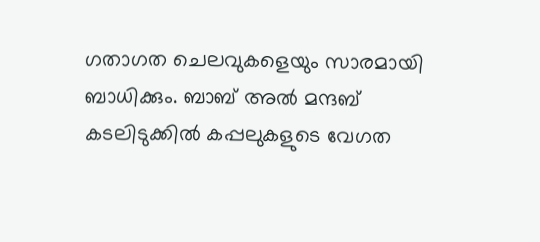ഗതാഗത ചെലവുകളെയും സാരമായി ബാധിക്കും. ബാബ് അല്‍ മന്ദബ് കടലിടുക്കില്‍ കപ്പലുകളുടെ വേഗത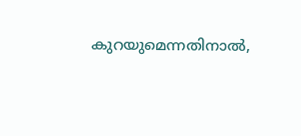കുറയുമെന്നതിനാല്‍,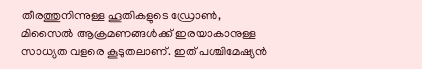തീരത്തുനിന്നുള്ള ഹൂതികളുടെ ഡ്രോണ്‍, മിസൈല്‍ ആക്രമണങ്ങള്‍ക്ക് ഇരയാകാനുള്ള സാധ്യത വളരെ കൂടുതലാണ്. ഇത് പശ്ചിമേഷ്യന്‍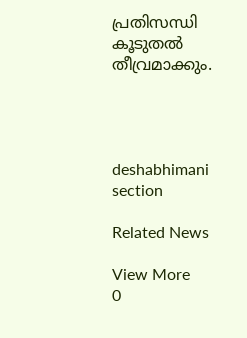പ്രതിസന്ധി കൂടുതല്‍ തീവ്രമാക്കും.




deshabhimani section

Related News

View More
0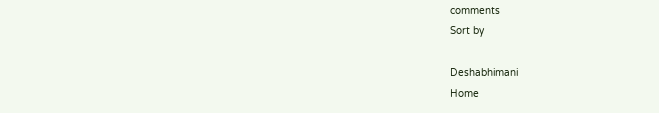comments
Sort by

Deshabhimani
Home